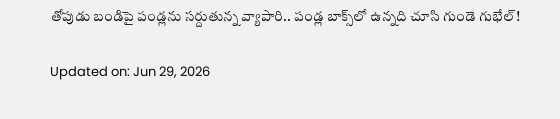తోపుడు బండిపై పండ్లను సర్దుతున్న వ్యాపారి.. పండ్ల బాక్స్‌లో ఉన్నది చూసి గుండె గుభేల్‌!

Updated on: Jun 29, 2026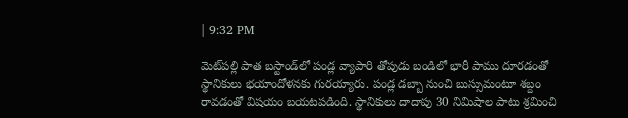| 9:32 PM

మెట్‌పల్లి పాత బస్టాండ్‌లో పండ్ల వ్యాపారి తోపుడు బండిలో భారీ పాము దూరడంతో స్థానికులు భయాందోళనకు గురయ్యారు. పండ్ల డబ్బా నుంచి బుస్సుమంటూ శబ్దం రావడంతో విషయం బయటపడింది. స్థానికులు దాదాపు 30 నిమిషాల పాటు శ్రమించి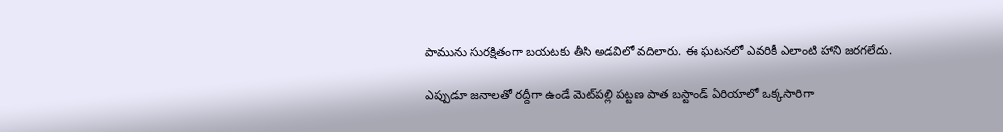పామును సురక్షితంగా బయటకు తీసి అడవిలో వదిలారు. ఈ ఘటనలో ఎవరికీ ఎలాంటి హాని జరగలేదు.

ఎప్పుడూ జనాలతో రద్దీగా ఉండే మెట్‌పల్లి పట్టణ పాత బస్టాండ్ ఏరియాలో ఒక్కసారిగా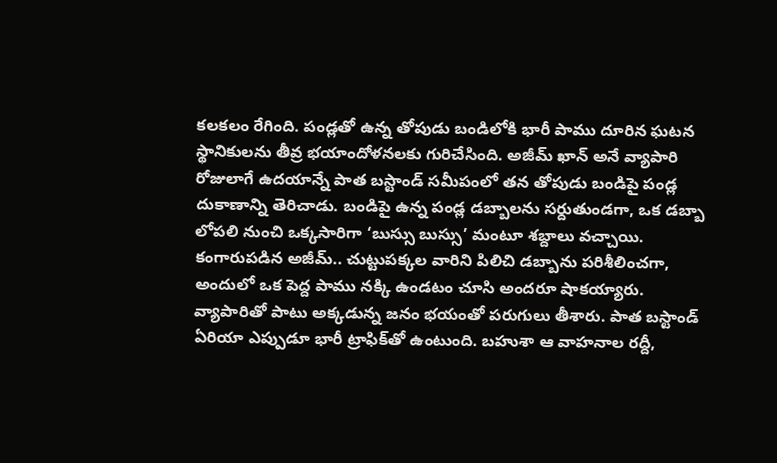కలకలం రేగింది. పండ్లతో ఉన్న తోపుడు బండిలోకి భారీ పాము దూరిన ఘటన స్థానికులను తీవ్ర భయాందోళనలకు గురిచేసింది. అజీమ్ ఖాన్ అనే వ్యాపారి రోజులాగే ఉదయాన్నే పాత బస్టాండ్ సమీపంలో తన తోపుడు బండిపై పండ్ల దుకాణాన్ని తెరిచాడు. బండిపై ఉన్న పండ్ల డబ్బాలను సర్దుతుండగా, ఒక డబ్బా లోపలి నుంచి ఒక్కసారిగా ‘బుస్సు బుస్సు’ మంటూ శబ్దాలు వచ్చాయి. కంగారుపడిన అజీమ్.. చుట్టుపక్కల వారిని పిలిచి డబ్బాను పరిశీలించగా, అందులో ఒక పెద్ద పాము నక్కి ఉండటం చూసి అందరూ షాకయ్యారు. వ్యాపారితో పాటు అక్కడున్న జనం భయంతో పరుగులు తీశారు. పాత బస్టాండ్ ఏరియా ఎప్పుడూ భారీ ట్రాఫిక్‌తో ఉంటుంది. బహుశా ఆ వాహనాల రద్దీ,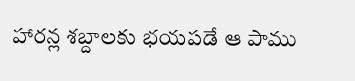హారన్ల శబ్దాలకు భయపడే ఆ పాము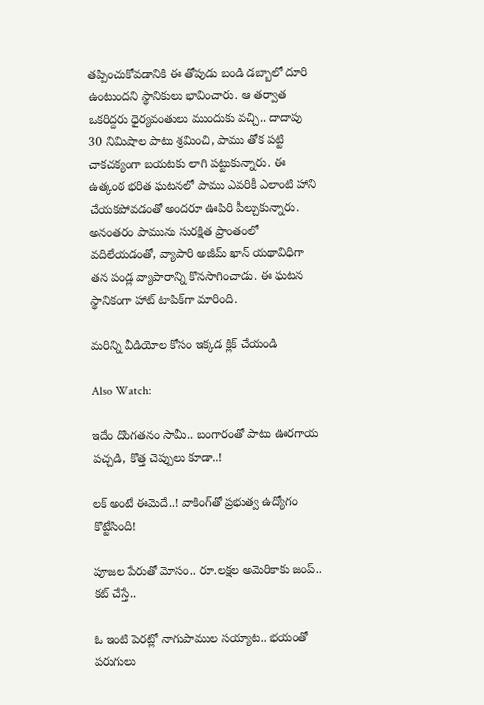తప్పించుకోవడానికి ఈ తోపుడు బండి డబ్బాలో దూరి ఉంటుందని స్థానికులు భావించారు. ఆ తర్వాత ఒకరిద్దరు ధైర్యవంతులు ముందుకు వచ్చి.. దాదాపు 30 నిమిషాల పాటు శ్రమించి, పాము తోక పట్టి చాకచక్యంగా బయటకు లాగి పట్టుకున్నారు. ఈ ఉత్కంఠ భరిత ఘటనలో పాము ఎవరికీ ఎలాంటి హాని చేయకపోవడంతో అందరూ ఊపిరి పీల్చుకున్నారు. అనంతరం పామును సురక్షిత ప్రాంతంలో వదిలేయడంతో, వ్యాపారి అజీమ్ ఖాన్ యథావిధిగా తన పండ్ల వ్యాపారాన్ని కొనసాగించాడు. ఈ ఘటన స్థానికంగా హాట్ టాపిక్‌గా మారింది.

మరిన్ని వీడియోల కోసం ఇక్కడ క్లిక్ చేయండి

Also Watch:

ఇదేం దొంగతనం సామీ.. బంగారంతో పాటు ఊరగాయ పచ్చడి, కొత్త చెప్పులు కూడా..!

లక్ అంటే ఈమెదే..! వాకింగ్‌తో ప్రభుత్వ ఉద్యోగం కొట్టేసింది!

పూజల పేరుతో మోసం.. రూ.లక్షల అమెరికాకు జంప్‌.. కట్‌ చేస్తే..

ఓ ఇంటి పెరట్లో నాగుపాముల సయ్యాట.. భయంతో పరుగులు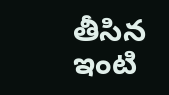తీసిన ఇంటి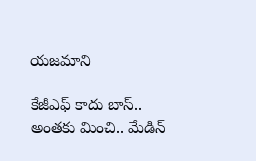యజమాని

కేజీఎఫ్ కాదు బాస్.. అంతకు మించి.. మేడిన్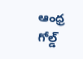ఆంధ్ర గోల్డ్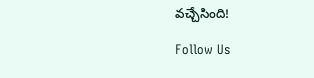వచ్చేసింది!

Follow Us